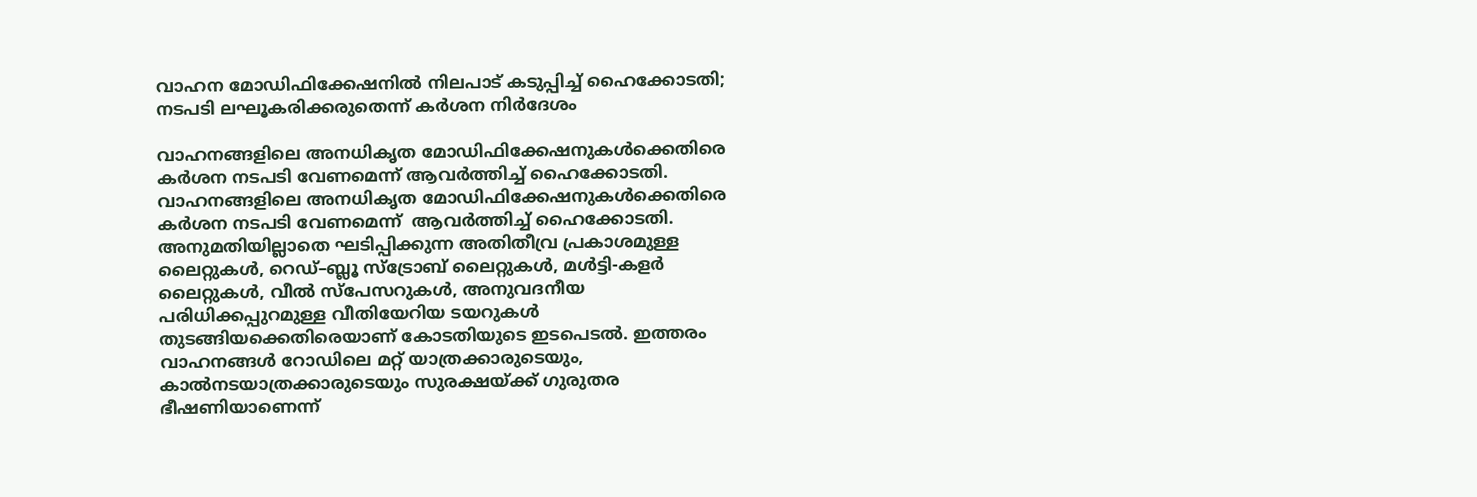വാഹന മോഡിഫിക്കേഷനിൽ നിലപാട് കടുപ്പിച്ച് ഹൈക്കോടതി; നടപടി ലഘൂകരിക്കരുതെന്ന് കർശന നിർദേശം

വാഹനങ്ങളിലെ അനധികൃത മോഡിഫിക്കേഷനുകൾക്കെതിരെ കർശന നടപടി വേണമെന്ന് ആവർത്തിച്ച് ഹൈക്കോടതി.
വാഹനങ്ങളിലെ അനധികൃത മോഡിഫിക്കേഷനുകൾക്കെതിരെ കർശന നടപടി വേണമെന്ന്  ആവർത്തിച്ച് ഹൈക്കോടതി. അനുമതിയില്ലാതെ ഘടിപ്പിക്കുന്ന അതിതീവ്ര പ്രകാശമുള്ള ലൈറ്റുകൾ, റെഡ്–ബ്ലൂ സ്ട്രോബ് ലൈറ്റുകൾ, മൾട്ടി-കളർ ലൈറ്റുകൾ, വീൽ സ്പേസറുകൾ, അനുവദനീയ പരിധിക്കപ്പുറമുള്ള വീതിയേറിയ ടയറുകൾ തുടങ്ങിയക്കെതിരെയാണ് കോടതിയുടെ ഇടപെടൽ. ഇത്തരം വാഹനങ്ങൾ റോഡിലെ മറ്റ് യാത്രക്കാരുടെയും, കാൽനടയാത്രക്കാരുടെയും സുരക്ഷയ്ക്ക് ഗുരുതര ഭീഷണിയാണെന്ന്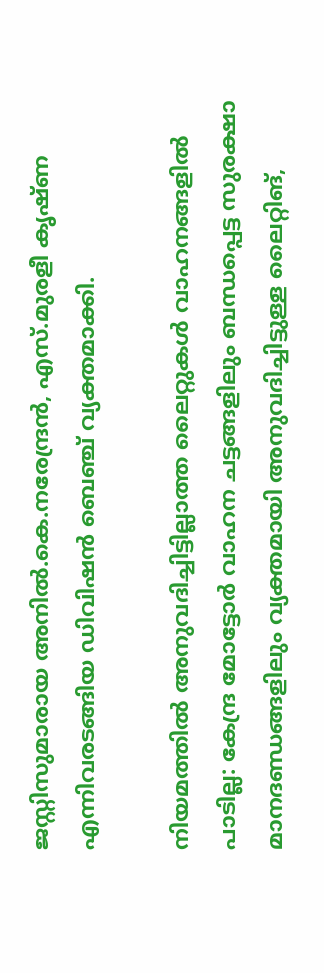ജസ്റ്റിസുമാരായ അനിൽ.കെ.നരേന്ദ്രൻ, എസ്.മുരളീ കൃഷ്ണ എന്നിവരടങ്ങിയ ഡിവിഷൻ ബെഞ്ച് വ്യക്തമാക്കി.

നിയമത്തിൽ അനുവദിച്ചിട്ടില്ലാത്ത ലൈറ്റുകൾ വാഹനങ്ങളിൽ പാടില്ല: കേന്ദ്ര മോട്ടോർ വാഹന ചട്ടങ്ങളിലും ബന്ധപ്പെട്ട സുരക്ഷാ മാനദണ്ഡങ്ങളിലും വ്യക്തമായി അനുവദിച്ചിട്ടുള്ള ലൈറ്റിങ്,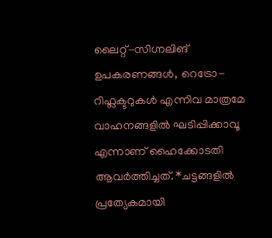ലൈറ്റ്-സിഗ്നലിങ് ഉപകരണങ്ങൾ, റെട്രോ-റിഫ്ലക്ടറുകൾ എന്നിവ മാത്രമേ വാഹനങ്ങളിൽ ഘടിപ്പിക്കാവൂ എന്നാണ് ഹൈക്കോടതി ആവർത്തിച്ചത്. *ചട്ടങ്ങളിൽ പ്രത്യേകമായി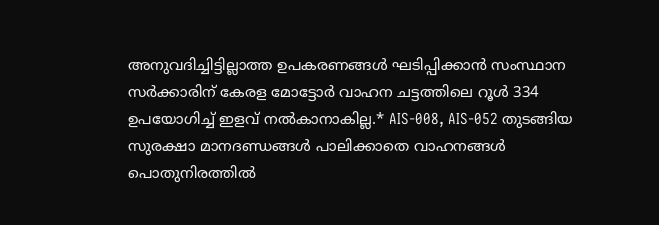അനുവദിച്ചിട്ടില്ലാത്ത ഉപകരണങ്ങൾ ഘടിപ്പിക്കാൻ സംസ്ഥാന സർക്കാരിന് കേരള മോട്ടോർ വാഹന ചട്ടത്തിലെ റൂൾ 334 ഉപയോഗിച്ച് ഇളവ് നൽകാനാകില്ല.* AIS-008, AIS-052 തുടങ്ങിയ സുരക്ഷാ മാനദണ്ഡങ്ങൾ പാലിക്കാതെ വാഹനങ്ങൾ പൊതുനിരത്തിൽ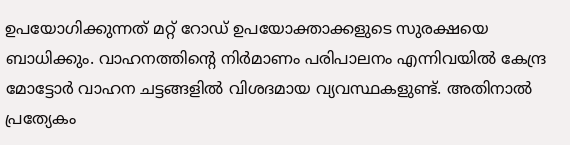ഉപയോഗിക്കുന്നത് മറ്റ് റോഡ് ഉപയോക്താക്കളുടെ സുരക്ഷയെ ബാധിക്കും. വാഹനത്തിന്റെ നിർമാണം പരിപാലനം എന്നിവയിൽ കേന്ദ്ര മോട്ടോർ വാഹന ചട്ടങ്ങളിൽ വിശദമായ വ്യവസ്ഥകളുണ്ട്. അതിനാൽ പ്രത്യേകം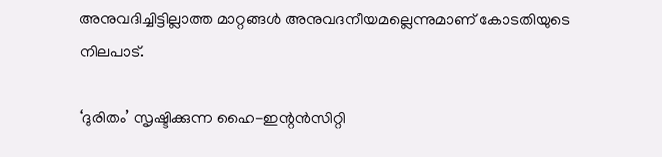അനുവദിച്ചിട്ടില്ലാത്ത മാറ്റങ്ങൾ അനുവദനീയമല്ലെന്നുമാണ് കോടതിയുടെ നിലപാട്.

‘ദുരിതം’ സൃഷ്ടിക്കുന്ന ഹൈ-ഇന്റൻസിറ്റി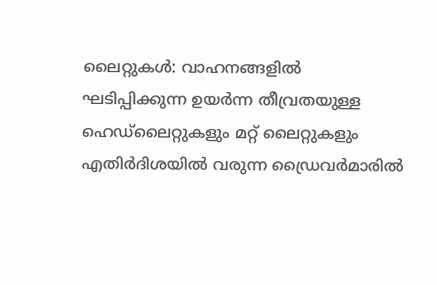ലൈറ്റുകൾ: വാഹനങ്ങളിൽ ഘടിപ്പിക്കുന്ന ഉയർന്ന തീവ്രതയുള്ള ഹെഡ്‌ലൈറ്റുകളും മറ്റ് ലൈറ്റുകളും എതിർദിശയിൽ വരുന്ന ഡ്രൈവർമാരിൽ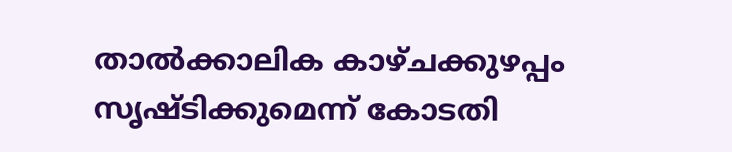താൽക്കാലിക കാഴ്ചക്കുഴപ്പം സൃഷ്ടിക്കുമെന്ന് കോടതി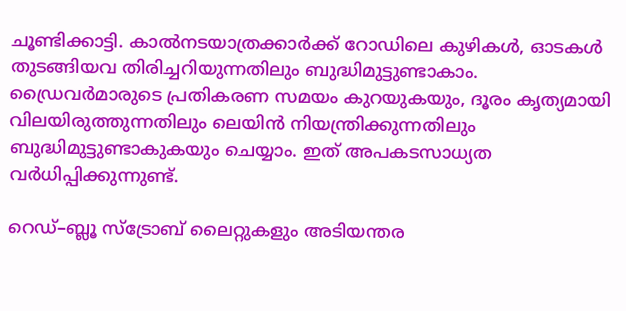ചൂണ്ടിക്കാട്ടി. കാൽനടയാത്രക്കാർക്ക് റോഡിലെ കുഴികൾ, ഓടകൾ തുടങ്ങിയവ തിരിച്ചറിയുന്നതിലും ബുദ്ധിമുട്ടുണ്ടാകാം. ഡ്രൈവർമാരുടെ പ്രതികരണ സമയം കുറയുകയും, ദൂരം കൃത്യമായി വിലയിരുത്തുന്നതിലും ലെയിൻ നിയന്ത്രിക്കുന്നതിലും ബുദ്ധിമുട്ടുണ്ടാകുകയും ചെയ്യാം. ഇത് അപകടസാധ്യത വർധിപ്പിക്കുന്നുണ്ട്.

റെഡ്–ബ്ലൂ സ്ട്രോബ് ലൈറ്റുകളും അടിയന്തര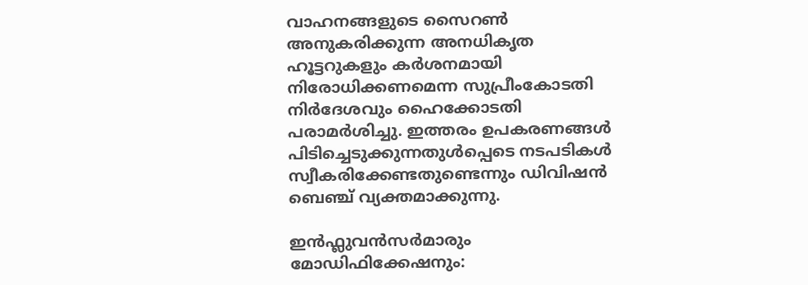വാഹനങ്ങളുടെ സൈറൺ അനുകരിക്കുന്ന അനധികൃത ഹൂട്ടറുകളും കർശനമായി നിരോധിക്കണമെന്ന സുപ്രീംകോടതി നിർദേശവും ഹൈക്കോടതി പരാമർശിച്ചു. ഇത്തരം ഉപകരണങ്ങൾ പിടിച്ചെടുക്കുന്നതുൾപ്പെടെ നടപടികൾ സ്വീകരിക്കേണ്ടതുണ്ടെന്നും ഡിവിഷൻ ബെഞ്ച് വ്യക്തമാക്കുന്നു.

ഇൻഫ്ലുവൻസർമാരും മോഡിഫിക്കേഷനും: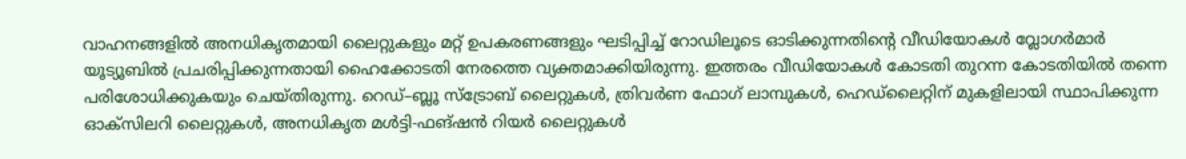വാഹനങ്ങളിൽ അനധികൃതമായി ലൈറ്റുകളും മറ്റ് ഉപകരണങ്ങളും ഘടിപ്പിച്ച് റോഡിലൂടെ ഓടിക്കുന്നതിന്റെ വീഡിയോകൾ വ്ലോഗർമാർ യൂട്യൂബിൽ പ്രചരിപ്പിക്കുന്നതായി ഹൈക്കോടതി നേരത്തെ വ്യക്തമാക്കിയിരുന്നു. ഇത്തരം വീഡിയോകൾ കോടതി തുറന്ന കോടതിയിൽ തന്നെ പരിശോധിക്കുകയും ചെയ്തിരുന്നു. റെഡ്–ബ്ലൂ സ്ട്രോബ് ലൈറ്റുകൾ, ത്രിവർണ ഫോഗ് ലാമ്പുകൾ, ഹെഡ്‌ലൈറ്റിന് മുകളിലായി സ്ഥാപിക്കുന്ന ഓക്സിലറി ലൈറ്റുകൾ, അനധികൃത മൾട്ടി-ഫങ്ഷൻ റിയർ ലൈറ്റുകൾ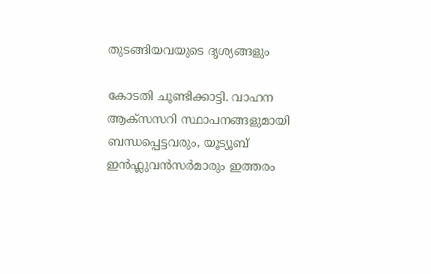തുടങ്ങിയവയുടെ ദൃശ്യങ്ങളും

കോടതി ചൂണ്ടിക്കാട്ടി. വാഹന ആക്സസറി സ്ഥാപനങ്ങളുമായി ബന്ധപ്പെട്ടവരും, യൂട്യൂബ് ഇൻഫ്ലുവൻസർമാരും ഇത്തരം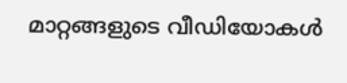മാറ്റങ്ങളുടെ വീഡിയോകൾ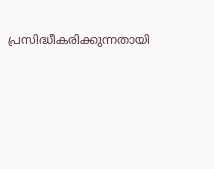പ്രസിദ്ധീകരിക്കുന്നതായി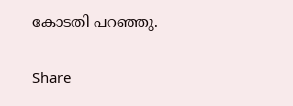കോടതി പറഞ്ഞു.

Share